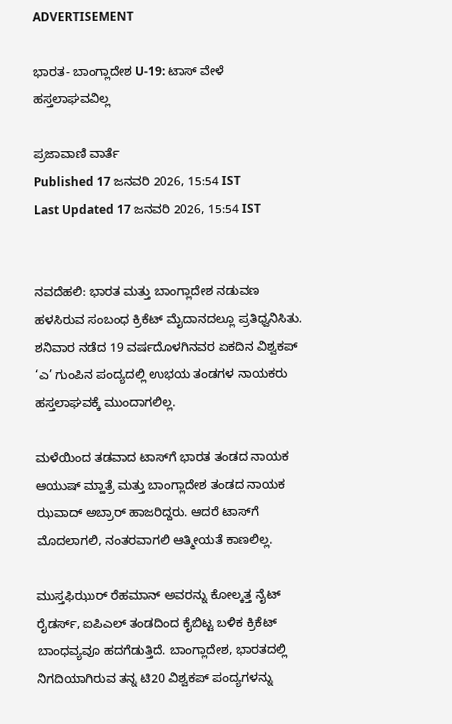ADVERTISEMENT

ಭಾರತ- ಬಾಂಗ್ಲಾದೇಶ U-19: ಟಾಸ್‌ ವೇಳೆ ಹಸ್ತಲಾಘವವಿಲ್ಲ

ಪ್ರಜಾವಾಣಿ ವಾರ್ತೆ
Published 17 ಜನವರಿ 2026, 15:54 IST
Last Updated 17 ಜನವರಿ 2026, 15:54 IST


ನವದೆಹಲಿ: ಭಾರತ ಮತ್ತು ಬಾಂಗ್ಲಾದೇಶ ನಡುವಣ ಹಳಸಿರುವ ಸಂಬಂಧ ಕ್ರಿಕೆಟ್‌ ಮೈದಾನದಲ್ಲೂ ಪ್ರತಿಧ್ವನಿಸಿತು. ಶನಿವಾರ ನಡೆದ 19 ವರ್ಷದೊಳಗಿನವರ ಏಕದಿನ ವಿಶ್ವಕಪ್‌ ‘ಎ’ ಗುಂಪಿನ ಪಂದ್ಯದಲ್ಲಿ ಉಭಯ ತಂಡಗಳ ನಾಯಕರು ಹಸ್ತಲಾಘವಕ್ಕೆ ಮುಂದಾಗಲಿಲ್ಲ.

ಮಳೆಯಿಂದ ತಡವಾದ ಟಾಸ್‌ಗೆ ಭಾರತ ತಂಡದ ನಾಯಕ ಆಯುಷ್ ಮ್ಹಾತ್ರೆ ಮತ್ತು ಬಾಂಗ್ಲಾದೇಶ ತಂಡದ ನಾಯಕ ಝವಾದ್ ಅಬ್ರಾರ್ ಹಾಜರಿದ್ದರು. ಆದರೆ ಟಾಸ್‌ಗೆ ಮೊದಲಾಗಲಿ, ನಂತರವಾಗಲಿ ಆತ್ಮೀಯತೆ ಕಾಣಲಿಲ್ಲ.

ಮುಸ್ತಫಿಝುರ್ ರೆಹಮಾನ್ ಅವರನ್ನು ಕೋಲ್ಕತ್ತ ನೈಟ್‌ ರೈಡರ್ಸ್, ಐಪಿಎಲ್‌ ತಂಡದಿಂದ ಕೈಬಿಟ್ಟ ಬಳಿಕ ಕ್ರಿಕೆಟ್ ಬಾಂಧವ್ಯವೂ ಹದಗೆಡುತ್ತಿದೆ. ಬಾಂಗ್ಲಾದೇಶ, ಭಾರತದಲ್ಲಿ ನಿಗದಿಯಾಗಿರುವ ತನ್ನ ಟಿ20 ವಿಶ್ವಕಪ್ ಪಂದ್ಯಗಳನ್ನು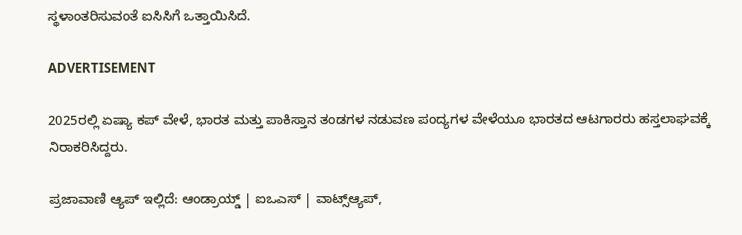ಸ್ಥಳಾಂತರಿಸುವಂತೆ ಐಸಿಸಿಗೆ ಒತ್ತಾಯಿಸಿದೆ.

ADVERTISEMENT

2025ರಲ್ಲಿ ಏಷ್ಯಾ ಕಪ್ ವೇಳೆ, ಭಾರತ ಮತ್ತು ಪಾಕಿಸ್ತಾನ ತಂಡಗಳ ನಡುವಣ ಪಂದ್ಯಗಳ ವೇಳೆಯೂ ಭಾರತದ ಆಟಗಾರರು ಹಸ್ತಲಾಘವಕ್ಕೆ ನಿರಾಕರಿಸಿದ್ದರು.

ಪ್ರಜಾವಾಣಿ ಆ್ಯಪ್ ಇಲ್ಲಿದೆ: ಆಂಡ್ರಾಯ್ಡ್ | ಐಒಎಸ್ | ವಾಟ್ಸ್ಆ್ಯಪ್,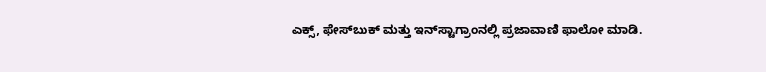ಎಕ್ಸ್, ಫೇಸ್‌ಬುಕ್ ಮತ್ತು ಇನ್‌ಸ್ಟಾಗ್ರಾಂನಲ್ಲಿ ಪ್ರಜಾವಾಣಿ ಫಾಲೋ ಮಾಡಿ.